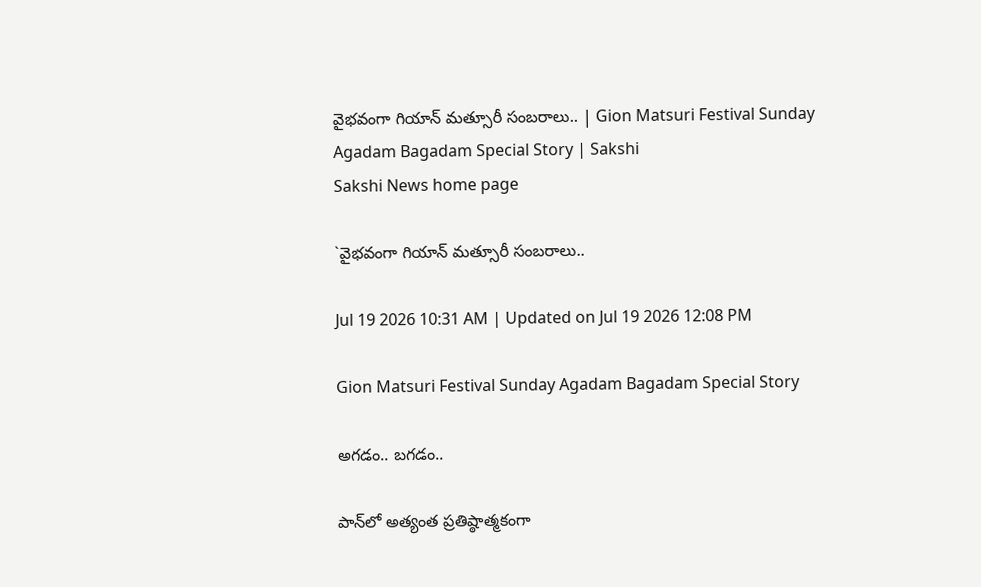వైభవంగా గియాన్‌ మత్సూరీ సంబరాలు.. | Gion Matsuri Festival Sunday Agadam Bagadam Special Story | Sakshi
Sakshi News home page

`వైభవంగా గియాన్‌ మత్సూరీ సంబరాలు..

Jul 19 2026 10:31 AM | Updated on Jul 19 2026 12:08 PM

Gion Matsuri Festival Sunday Agadam Bagadam Special Story

అగడం.. బగడం..

పాన్‌లో అత్యంత ప్రతిష్ఠాత్మకంగా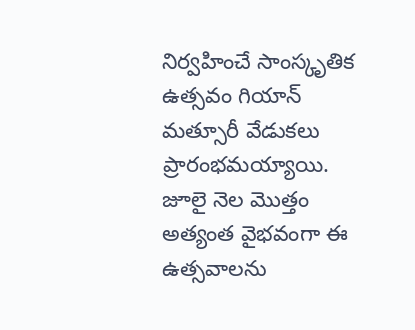నిర్వహించే సాంస్కృతిక ఉత్సవం గియాన్‌ మత్సూరీ వేడుకలు ప్రారంభమయ్యాయి. జూలై నెల మొత్తం అత్యంత వైభవంగా ఈ ఉత్సవాలను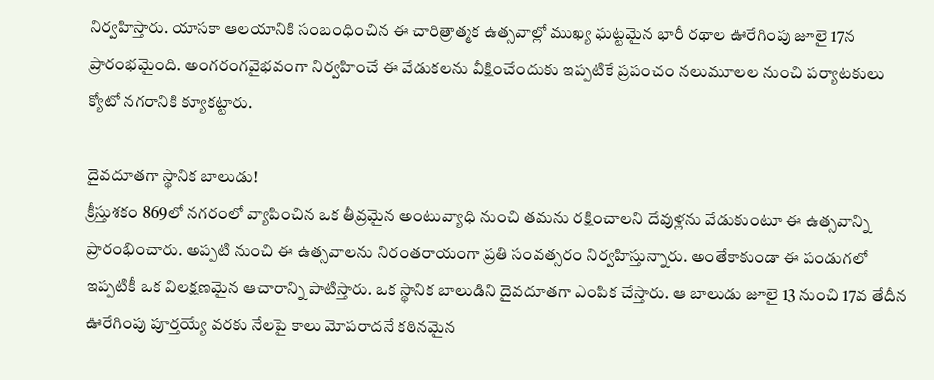నిర్వహిస్తారు. యాసకా ఆలయానికి సంబంధించిన ఈ చారిత్రాత్మక ఉత్సవాల్లో ముఖ్య ఘట్టమైన భారీ రథాల ఊరేగింపు జూలై 17న ప్రారంభమైంది. అంగరంగవైభవంగా నిర్వహించే ఈ వేడుకలను వీక్షించేందుకు ఇప్పటికే ప్రపంచం నలుమూలల నుంచి పర్యాటకులు క్యోటో నగరానికి క్యూకట్టారు.

దైవదూతగా స్థానిక బాలుడు!
క్రీస్తుశకం 869లో నగరంలో వ్యాపించిన ఒక తీవ్రమైన అంటువ్యాధి నుంచి తమను రక్షించాలని దేవుళ్లను వేడుకుంటూ ఈ ఉత్సవాన్ని ప్రారంభించారు. అప్పటి నుంచి ఈ ఉత్సవాలను నిరంతరాయంగా ప్రతి సంవత్సరం నిర్వహిస్తున్నారు. అంతేకాకుండా ఈ పండుగలో ఇప్పటికీ ఒక విలక్షణమైన ఆచారాన్ని పాటిస్తారు. ఒక స్థానిక బాలుడిని దైవదూతగా ఎంపిక చేస్తారు. ఆ బాలుడు జూలై 13 నుంచి 17వ తేదీన ఊరేగింపు పూర్తయ్యే వరకు నేలపై కాలు మోపరాదనే కఠినమైన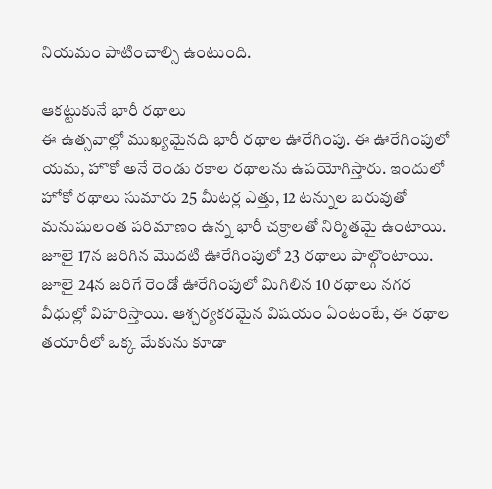నియమం పాటించాల్సి ఉంటుంది.

ఆకట్టుకునే భారీ రథాలు
ఈ ఉత్సవాల్లో ముఖ్యమైనది భారీ రథాల ఊరేగింపు. ఈ ఊరేగింపులో యమ, హొకో అనే రెండు రకాల రథాలను ఉపయోగిస్తారు. ఇందులో హోకో రథాలు సుమారు 25 మీటర్ల ఎత్తు, 12 టన్నుల బరువుతో మనుషులంత పరిమాణం ఉన్న భారీ చక్రాలతో నిర్మితమై ఉంటాయి. జూలై 17న జరిగిన మొదటి ఊరేగింపులో 23 రథాలు పాల్గొంటాయి. జూలై 24న జరిగే రెండో ఊరేగింపులో మిగిలిన 10 రథాలు నగర వీధుల్లో విహరిస్తాయి. ఆశ్చర్యకరమైన విషయం ఏంటంటే, ఈ రథాల తయారీలో ఒక్క మేకును కూడా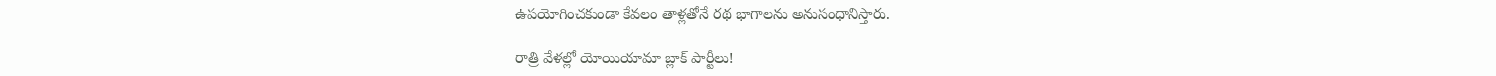ఉపయోగించకుండా కేవలం తాళ్లతోనే రథ భాగాలను అనుసంధానిస్తారు.

రాత్రి వేళల్లో యోయియామా బ్లాక్‌ పార్టీలు!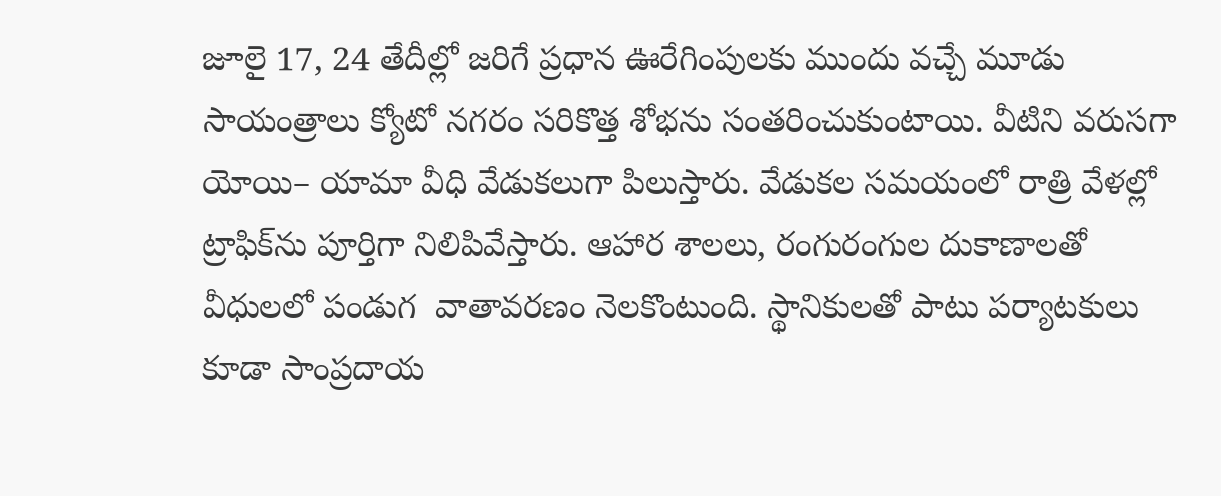జూలై 17, 24 తేదీల్లో జరిగే ప్రధాన ఊరేగింపులకు ముందు వచ్చే మూడు సాయంత్రాలు క్యోటో నగరం సరికొత్త శోభను సంతరించుకుంటాయి. వీటిని వరుసగా యోయి– యామా వీధి వేడుకలుగా పిలుస్తారు. వేడుకల సమయంలో రాత్రి వేళల్లో ట్రాఫిక్‌ను పూర్తిగా నిలిపివేస్తారు. ఆహార శాలలు, రంగురంగుల దుకాణాలతో వీధులలో పండుగ  వాతావరణం నెలకొంటుంది. స్థానికులతో పాటు పర్యాటకులు కూడా సాంప్రదాయ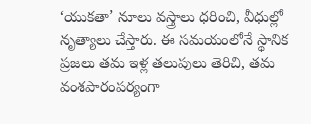‘యుకతా’ నూలు వస్త్రాలు ధరించి, వీధుల్లో నృత్యాలు చేస్తారు. ఈ సమయంలోనే స్థానిక ప్రజలు తమ ఇళ్ల తలుపులు తెరిచి, తమ వంశపారంపర్యంగా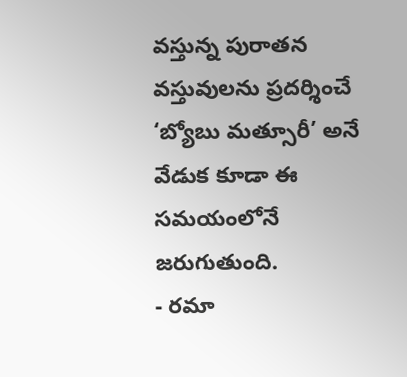వస్తున్న పురాతన వస్తువులను ప్రదర్శించే ‘బ్యోబు మత్సూరీ’ అనే వేడుక కూడా ఈ సమయంలోనే జరుగుతుంది.
- రమా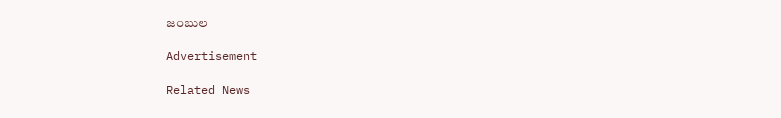జంబుల

Advertisement

Related News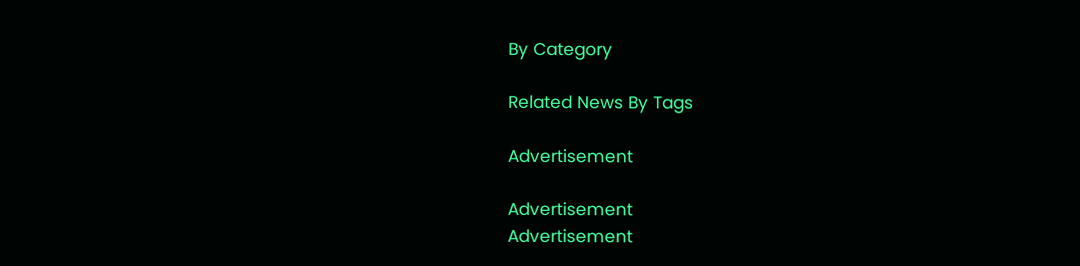By Category

Related News By Tags

Advertisement

Advertisement
Advertisement